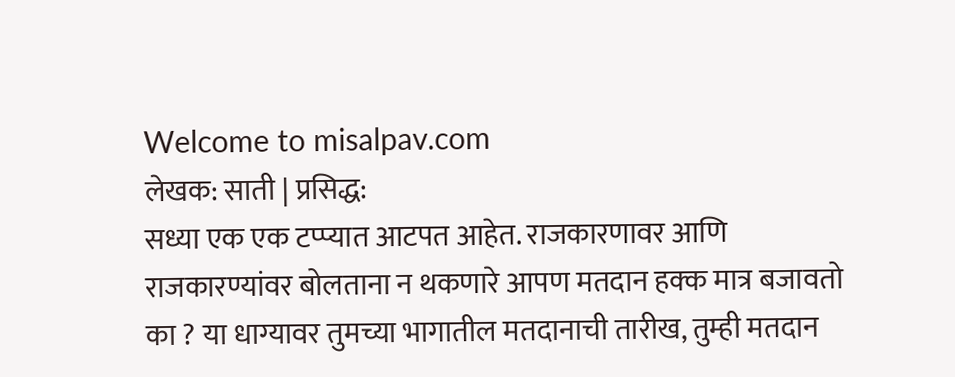Welcome to misalpav.com
लेखक: साती | प्रसिद्ध:
सध्या एक एक टप्प्यात आटपत आहेत. राजकारणावर आणि राजकारण्यांवर बोलताना न थकणारे आपण मतदान हक्क मात्र बजावतो का ? या धाग्यावर तुमच्या भागातील मतदानाची तारीख, तुम्ही मतदान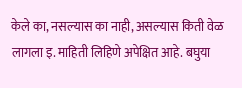केले का, नसल्यास का नाही, असल्यास किती वेळ लागला इ. माहिती लिहिणे अपेक्षित आहे. बघुया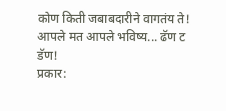कोण किती जबाबदारीने वागतंय ते! आपले मत आपले भविष्य... ढॅण ट डॅण!
प्रकार: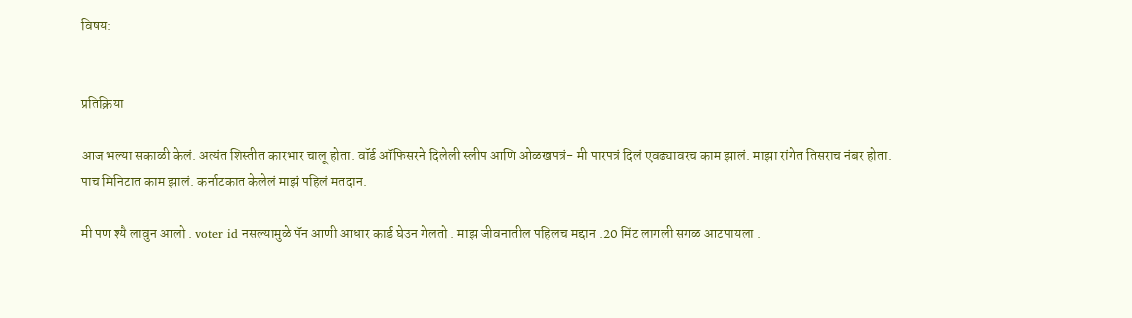विषय:


प्रतिक्रिया

आज भल्या सकाळी केलं. अत्यंत शिस्तीत कारभार चालू होता. वॉर्ड ऑफिसरने दिलेली स्लीप आणि ओळखपत्रं- मी पारपत्रं दिलं एवढ्यावरच काम झालं. माझा रांगेत तिसराच नंबर होता. पाच मिनिटात काम झालं. कर्नाटकात केलेलं माझं पहिलं मतदान.

मी पण श्यै लावुन आलो . voter id नसल्यामुळे पॅन आणी आधार कार्ड घेउन गेलतो . माझ जीवनातील पहिलच मद्दान .20 मिंट लागली सगळ आटपायला .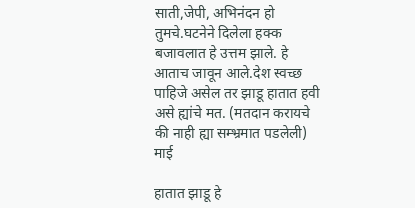साती,जेपी, अभिनंदन हो तुमचे.घटनेने दिलेला हक्क बजावलात हे उत्तम झाले. हे आताच जावून आले.देश स्वच्छ पाहिजे असेल तर झाडू हातात हवी असे ह्यांचे मत. (मतदान करायचे की नाही ह्या सम्भ्रमात पडलेली) माई

हातात झाडू हे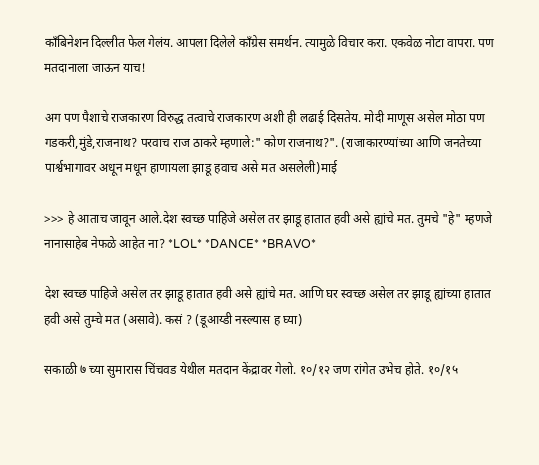काँबिनेशन दिल्लीत फेल गेलंय. आपला दिलेले काँग्रेस समर्थन. त्यामुळे विचार करा. एकवेळ नोटा वापरा. पण मतदानाला जाऊन याच!

अग पण पैशाचे राजकारण विरुद्ध तत्वाचे राजकारण अशी ही लढाई दिसतेय. मोदी माणूस असेल मोठा पण गडकरी,मुंडे,राजनाथ? परवाच राज ठाकरे म्हणाले:" कोण राजनाथ?". (राजाकारण्यांच्या आणि जनतेच्या पार्श्वभागावर अधून मधून हाणायला झाडू हवाच असे मत असलेली)माई

>>> हे आताच जावून आले.देश स्वच्छ पाहिजे असेल तर झाडू हातात हवी असे ह्यांचे मत. तुमचे "हे" म्हणजे नानासाहेब नेफळे आहेत ना? *LOL* *DANCE* *BRAVO*

देश स्वच्छ पाहिजे असेल तर झाडू हातात हवी असे ह्यांचे मत. आणि घर स्वच्छ असेल तर झाडू ह्यांच्या हातात हवी असे तुम्चे मत (असावे). कसं ? (डूआय्डी नस्ल्यास ह घ्या)

सकाळी ७ च्या सुमारास चिंचवड येथील मतदान केंद्रावर गेलो. १०/१२ जण रांगेत उभेच होते. १०/१५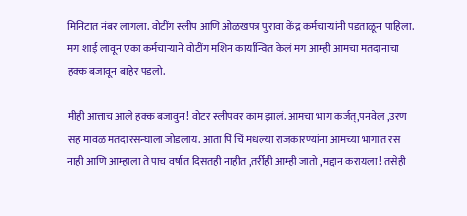मिनिटात नंबर लागला. वोटींग स्लीप आणि ओळखपत्र पुरावा केंद्र कर्मचार्‍यांनी पडताळून पाहिला. मग शाई लावून एका कर्मचार्‍याने वोटींग मशिन कार्यान्वित केलं मग आम्ही आमचा मतदानाचा हक्क बजावून बाहेर पडलो.

मीही आत्ताच आले हक्क बजावुन! वोटर स्लीपवर काम झालं. आमचा भाग कर्जत्,पनवेल ,उरण सह मावळ मतदारसन्घाला जोडलाय. आता पिं चिं मधल्या राजकारण्यांना आमच्या भागात रस नाही आणि आम्हाला ते पाच वर्षात दिसतही नाहीत ,तर्रीही आम्ही जातो ,मद्दान करायला! तसेही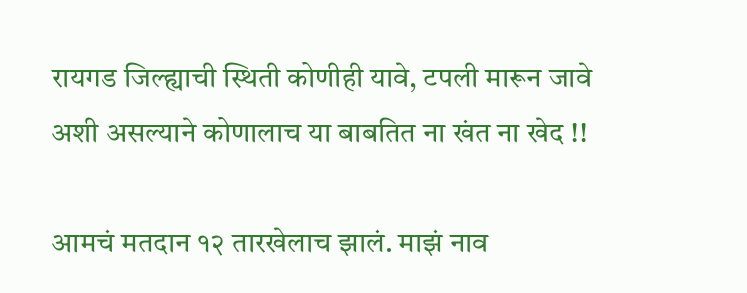रायगड जिल्ह्याची स्थिती कोणीही यावे, टपली मारून जावे अशी असल्याने कोणालाच या बाबतित ना खंत ना खेद !!

आमचं मतदान १२ तारखेलाच झालं. माझं नाव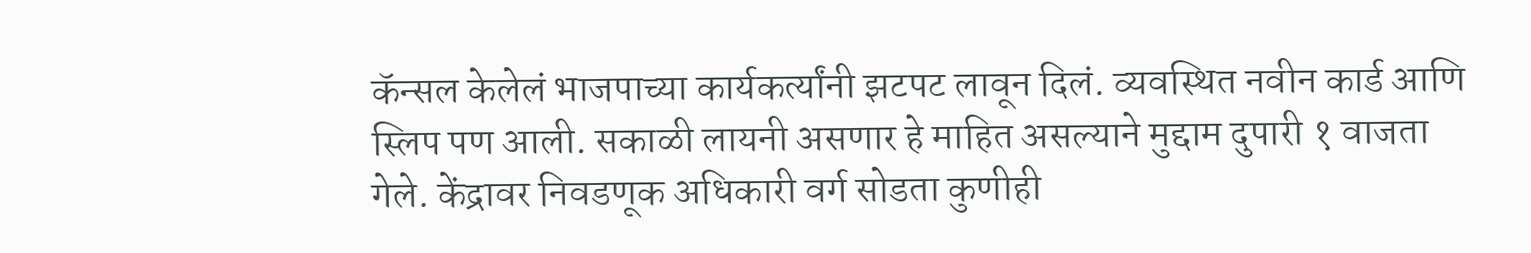कॅन्सल केलेलं भाजपाच्या कार्यकर्त्यांनी झटपट लावून दिलं. व्यवस्थित नवीन कार्ड आणि स्लिप पण आली. सकाळी लायनी असणार हे माहित असल्याने मुद्दाम दुपारी १ वाजता गेले. केंद्रावर निवडणूक अधिकारी वर्ग सोडता कुणीही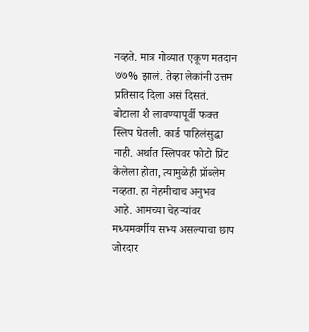नव्हते. मात्र गोव्यात एकूण मतदान ७७% झालं. तेव्हा लेकांनी उत्तम प्रतिसाद दिला असं दिसतं. बोटाला शै लावण्यापूर्वी फक्त स्लिप घेतली. कार्ड पाहिलंसुद्धा नाही. अर्थात स्लिपवर फोटो प्रिंट केलेला होता, त्यामुळेही प्रॉब्लेम नव्हता. हा नेहमीचाच अनुभव आहे. आमच्या चेहर्‍यांवर मध्यमवर्गीय सभ्य असल्याचा छाप जोरदार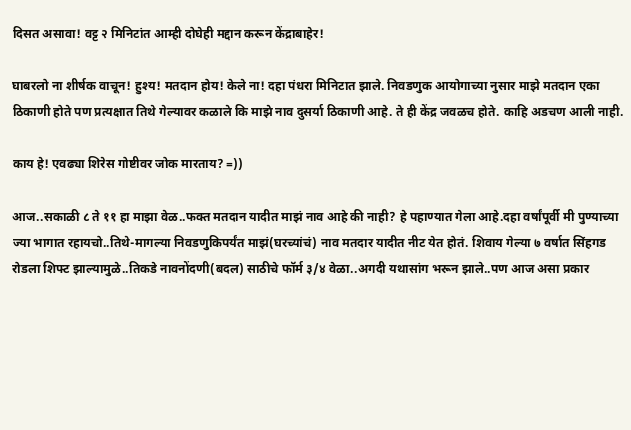दिसत असावा! वट्ट २ मिनिटांत आम्ही दोघेही मद्दान करून केंद्राबाहेर!

घाबरलो ना शीर्षक वाचून! हुश्य! मतदान होय! केले ना! दहा पंधरा मिनिटात झाले. निवडणुक आयोगाच्या नुसार माझे मतदान एका ठिकाणी होते पण प्रत्यक्षात तिथे गेल्यावर कळाले कि माझे नाव दुसर्या ठिकाणी आहे. ते ही केंद्र जवळच होते. काहि अडचण आली नाही.

काय हे! एवढ्या शिरेस गोष्टीवर जोक मारताय? =))

आज..सकाळी ८ ते ११ हा माझा वेळ..फक्त मतदान यादीत माझं नाव आहे की नाही? हे पहाण्यात गेला आहे.दहा वर्षांपूर्वी मी पुण्याच्या ज्या भागात रहायचो..तिथे-मागल्या निवडणुकिपर्यंत माझं(घरच्यांचं) नाव मतदार यादीत नीट येत होतं. शिवाय गेल्या ७ वर्षात सिंहगड रोडला शिफ्ट झाल्यामुळे..तिकडे नावनोंदणी(बदल) साठीचे फॉर्म ३/४ वेळा..अगदी यथासांग भरून झाले..पण आज असा प्रकार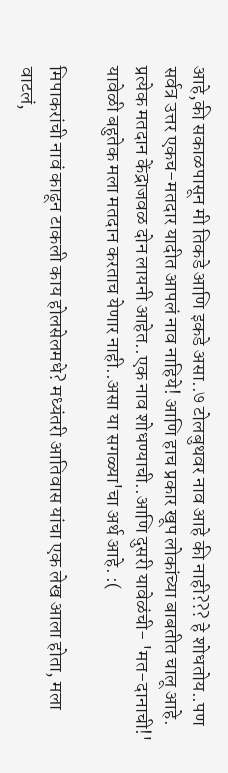आहे,की सकाळपासून मी तिकडे आणि इकडे असा..७ टोलबुथवर नाव आहे की नाही??? हे शोधतोय..पण सर्वत्र उत्तर एकच-मतदार यादीत आपलं नाव नाहिये! आणि हाच प्रकार खूप लोकांच्या बाबतीत चालू आहे. प्रत्येक मतदान केंद्राजवळ दोन लायनी आहेत..एक नाव शोधण्याची..आणि दुसरी यावेळंची- 'मत-दानाची!' यावेळी बहुतेक मला मतदान करताच येणार नाही..असा या सगळ्या'चा अर्थ आहे. :(

मिपाकरांची नावं काढून टाकली काय होलसेलमधे? मध्यंतरी आतिवास यांचा एक लेख आला होता, मला वाटलं,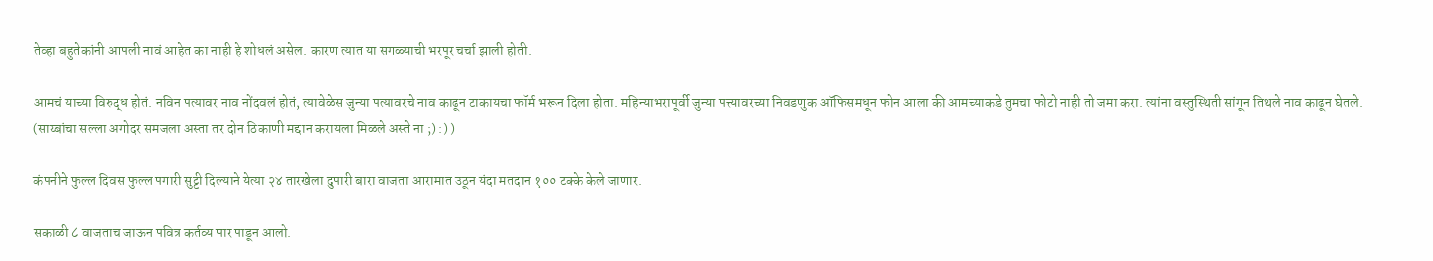तेव्हा बहुतेकांनी आपली नावं आहेत का नाही हे शोधलं असेल. कारण त्यात या सगळ्याची भरपूर चर्चा झाली होती.

आमचं याच्या विरुद्ध होतं. नविन पत्यावर नाव नोंदवलं होतं, त्यावेळेस जुन्या पत्यावरचे नाव काढून टाकायचा फॉर्म भरून दिला होता. महिन्याभरापूर्वी जुन्या पत्त्यावरच्या निवडणुक ऑफिसमधून फोन आला की आमच्याकडे तुमचा फोटो नाही तो जमा करा. त्यांना वस्तुस्थिती सांगून तिथले नाव काढून घेतले. (साय्बांचा सल्ला अगोदर समजला अस्ता तर दोन ठिकाणी मद्दान करायला मिळले अस्ते ना ;) :) )

कंपनीने फुल्ल दिवस फुल्ल पगारी सुट्टी दिल्याने येत्या २४ तारखेला दुपारी बारा वाजता आरामात उठून यंदा मतदान १०० टक्के केले जाणार.

सकाळी ८ वाजताच जाऊन पवित्र कर्तव्य पार पाडून आलो.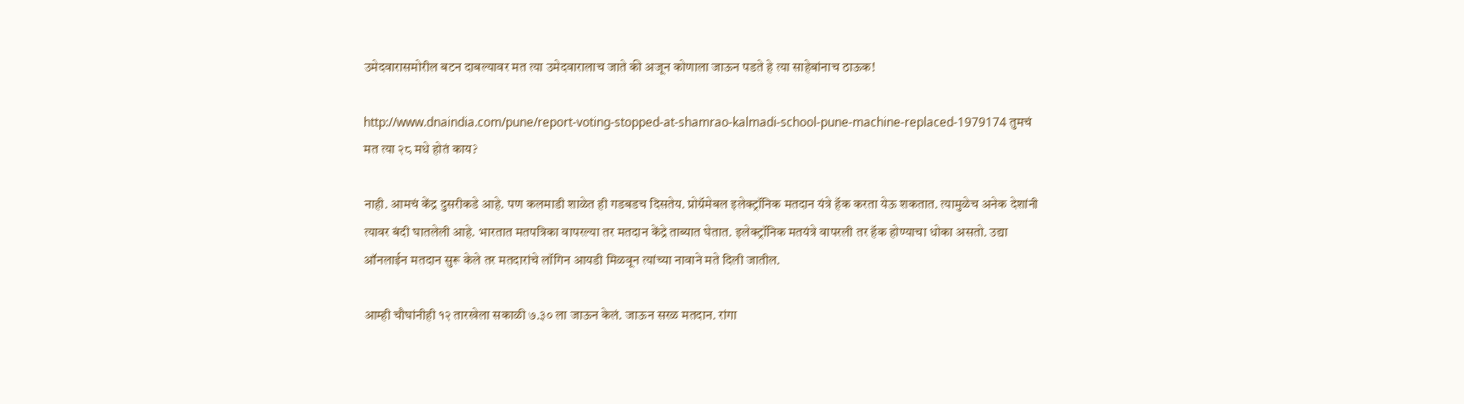उमेदवारासमोरील बटन दाबल्यावर मत त्या उमेदवारालाच जाते की अजून कोणाला जाऊन पडते हे त्या साहेबांनाच ठाऊक!

http://www.dnaindia.com/pune/report-voting-stopped-at-shamrao-kalmadi-school-pune-machine-replaced-1979174 तुमचं मत त्या २८ मधे होतं काय?

नाही. आमचं केंद्र दुसरीकडे आहे. पण कलमाडी शाळेत ही गडबडच दिसतेय. प्रोग्रॅमेबल इलेक्ट्रॉनिक मतदान यंत्रे हॅक करता येऊ शकतात. त्यामुळेच अनेक देशांनी त्यावर बंदी घातलेली आहे. भारतात मतपत्रिका वापरल्या तर मतदान केंद्रे ताब्यात घेतात. इलेक्ट्रॉनिक मतयंत्रे वापरली तर हॅक होण्याचा धोका असतो. उद्या ऑनलाईन मतदान सुरू केले तर मतदारांचे लॉगिन आयडी मिळवून त्यांच्या नावाने मते दिली जातील.

आम्ही चौघांनीही १२ तारखेला सकाळी ७.३० ला जाऊन केलं. जाऊन सरळ मतदान. रांगा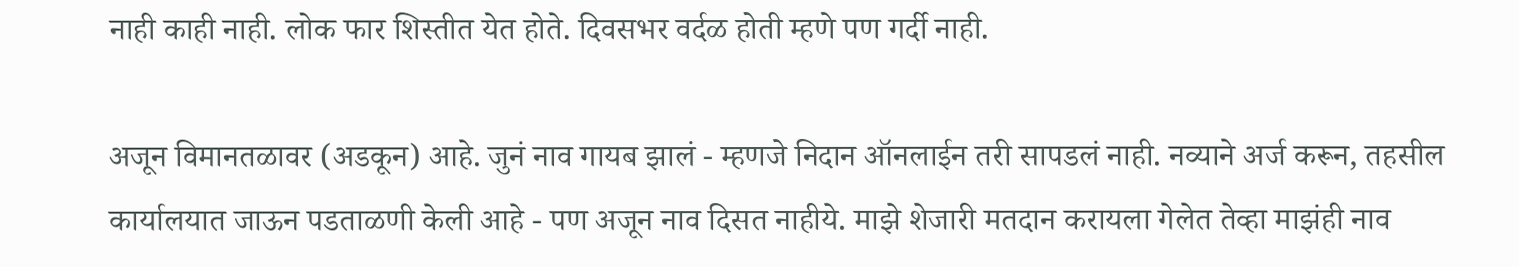नाही काही नाही. लोक फार शिस्तीत येत होते. दिवसभर वर्दळ होती म्हणे पण गर्दी नाही.

अजून विमानतळावर (अडकून) आहे. जुनं नाव गायब झालं - म्हणजे निदान ऑनलाईन तरी सापडलं नाही. नव्याने अर्ज करून, तहसील कार्यालयात जाऊन पडताळणी केली आहे - पण अजून नाव दिसत नाहीये. माझे शेजारी मतदान करायला गेलेत तेव्हा माझंही नाव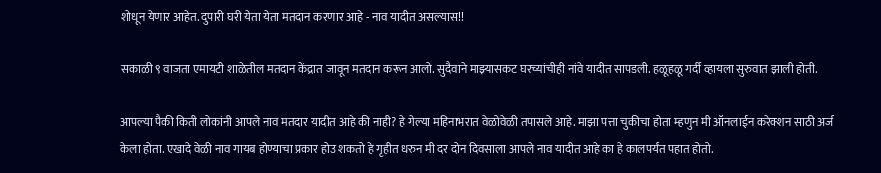शोधून येणार आहेत. दुपारी घरी येता येता मतदान करणार आहे - नाव यादीत असल्यास!!

सकाळी ९ वाजता एमायटी शाळेतील मतदान केंद्रात जावून मतदान करून आलो. सुदैवाने माझ्यासकट घरच्यांचीही नांवे यादीत सापडली. हळूहळू गर्दी व्हायला सुरुवात झाली होती.

आपल्या पैकी किती लोकांनी आपले नाव मतदार यादीत आहे की नाही? हे गेल्या महिनाभरात वेळोवेळी तपासले आहे. माझा पत्ता चुकीचा होता म्हणुन मी ऑनलाईन करेक्शन साठी अर्ज केला होता. एखादे वेळी नाव गायब होण्याचा प्रकार होउ शकतो हे गृहीत धरुन मी दर दोन दिवसाला आपले नाव यादीत आहे का हे कालपर्यंत पहात होतो.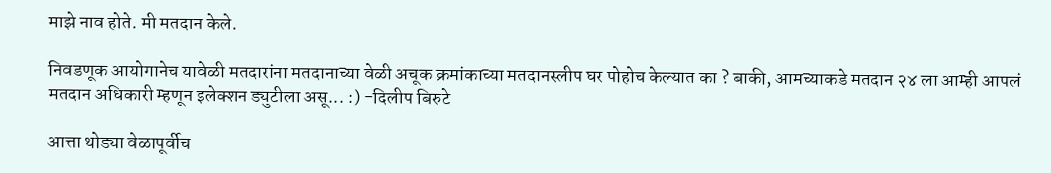माझे नाव होते. मी मतदान केले.

निवडणूक आयोगानेच यावेळी मतदारांना मतदानाच्या वेळी अचूक क्रमांकाच्या मतदानस्लीप घर पोहोच केल्यात का ? बाकी, आमच्याकडे मतदान २४ ला आम्ही आपलं मतदान अधिकारी म्हणून इलेक्शन ड्युटीला असू... :) -दिलीप बिरुटे

आत्ता थोड्या वेळापूर्वीच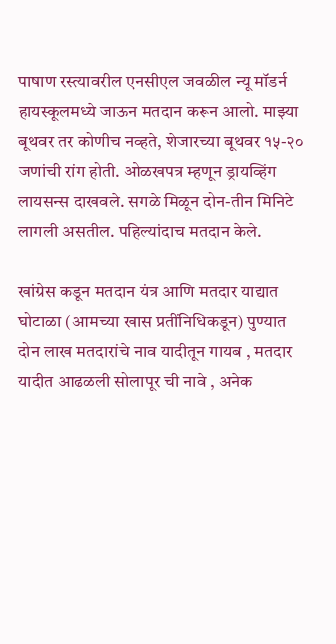पाषाण रस्त्यावरील एनसीएल जवळील न्यू मॉडर्न हायस्कूलमध्ये जाऊन मतदान करून आलो. माझ्या बूथवर तर कोणीच नव्हते, शेजारच्या बूथवर १५-२० जणांची रांग होती. ओळखपत्र म्हणून ड्रायव्हिंग लायसन्स दाखवले. सगळे मिळून दोन-तीन मिनिटे लागली असतील. पहिल्यांदाच मतदान केले.

खांग्रेस कडून मतदान यंत्र आणि मतदार याद्यात घोटाळा (आमच्या खास प्रतींनिधिकडून) पुण्यात दोन लाख मतदारांचे नाव यादीतून गायब , मतदार यादीत आढळली सोलापूर ची नावे , अनेक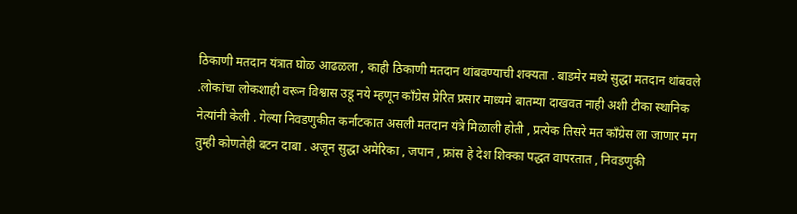ठिकाणी मतदान यंत्रात घोळ आढळला , काही ठिकाणी मतदान थांबवण्याची शक्यता . बाडमेर मध्ये सुद्धा मतदान थांबवले .लोकांचा लोकशाही वरून विश्वास उडू नये म्हणून कॉंग्रेस प्रेरित प्रसार माध्यमे बातम्या दाखवत नाही अशी टीका स्थानिक नेत्यांनी केली . गेल्या निवडणुकीत कर्नाटकात असली मतदान यंत्रे मिळाली होती , प्रत्येक तिसरे मत कॉंग्रेस ला जाणार मग तुम्ही कोणतेही बटन दाबा . अजून सुद्धा अमेरिका , जपान , फ्रांस हे देश शिक्का पद्धत वापरतात , निवडणुकी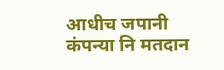आधीच जपानी कंपन्या नि मतदान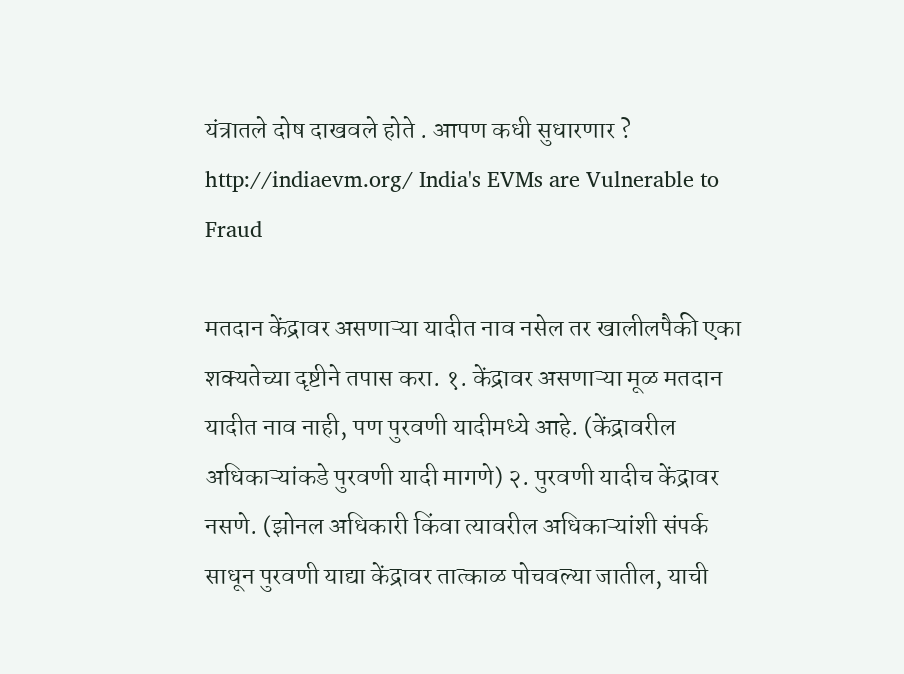यंत्रातले दोष दाखवले होते . आपण कधी सुधारणार ? http://indiaevm.org/ India's EVMs are Vulnerable to Fraud

मतदान केंद्रावर असणाऱ्या यादीत नाव नसेल तर खालीलपैकी एका शक्यतेच्या दृष्टीने तपास करा. १. केंद्रावर असणाऱ्या मूळ मतदान यादीत नाव नाही, पण पुरवणी यादीमध्ये आहे. (केंद्रावरील अधिकाऱ्यांकडे पुरवणी यादी मागणे) २. पुरवणी यादीच केंद्रावर नसणे. (झोनल अधिकारी किंवा त्यावरील अधिकाऱ्यांशी संपर्क साधून पुरवणी याद्या केंद्रावर तात्काळ पोचवल्या जातील, याची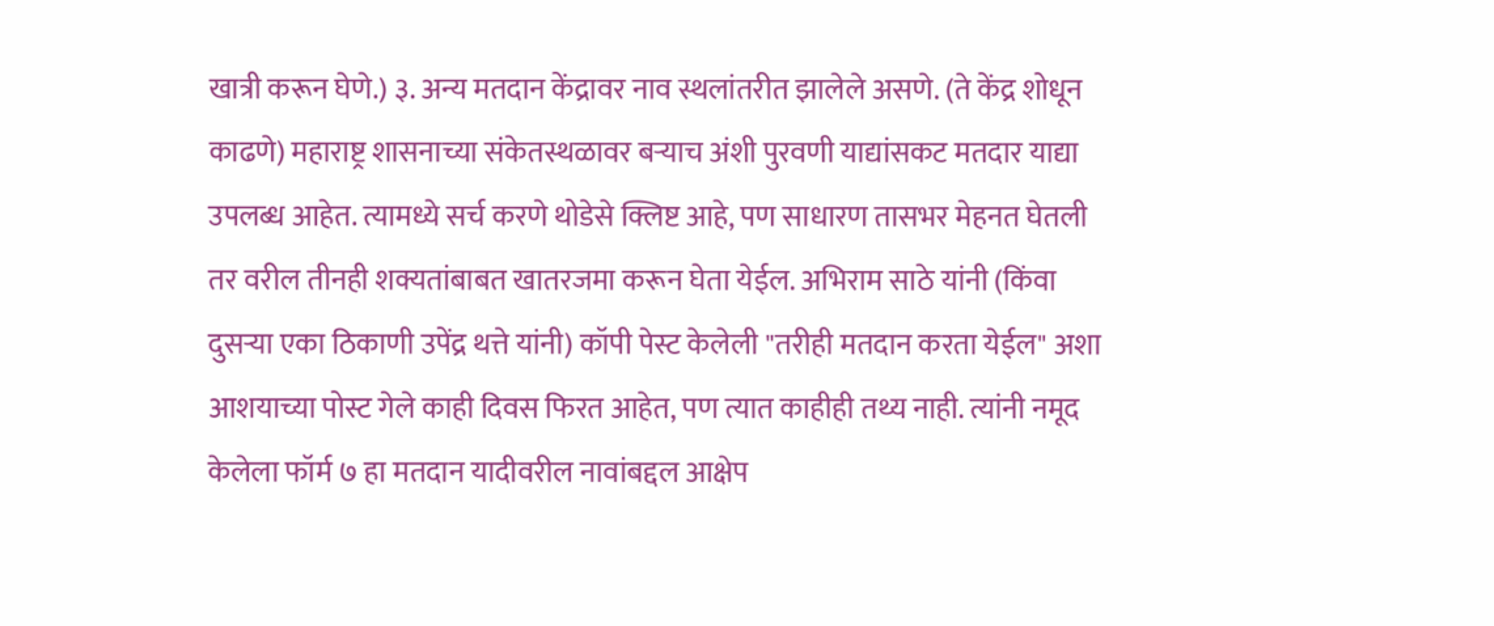खात्री करून घेणे.) ३. अन्य मतदान केंद्रावर नाव स्थलांतरीत झालेले असणे. (ते केंद्र शोधून काढणे) महाराष्ट्र शासनाच्या संकेतस्थळावर बऱ्याच अंशी पुरवणी याद्यांसकट मतदार याद्या उपलब्ध आहेत. त्यामध्ये सर्च करणे थोडेसे क्लिष्ट आहे, पण साधारण तासभर मेहनत घेतली तर वरील तीनही शक्यतांबाबत खातरजमा करून घेता येईल. अभिराम साठे यांनी (किंवा दुसऱ्या एका ठिकाणी उपेंद्र थत्ते यांनी) कॉपी पेस्ट केलेली "तरीही मतदान करता येईल" अशा आशयाच्या पोस्ट गेले काही दिवस फिरत आहेत, पण त्यात काहीही तथ्य नाही. त्यांनी नमूद केलेला फॉर्म ७ हा मतदान यादीवरील नावांबद्दल आक्षेप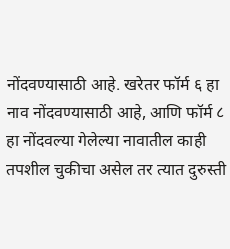नोंदवण्यासाठी आहे. खरेतर फॉर्म ६ हा नाव नोंदवण्यासाठी आहे, आणि फॉर्म ८ हा नोंदवल्या गेलेल्या नावातील काही तपशील चुकीचा असेल तर त्यात दुरुस्ती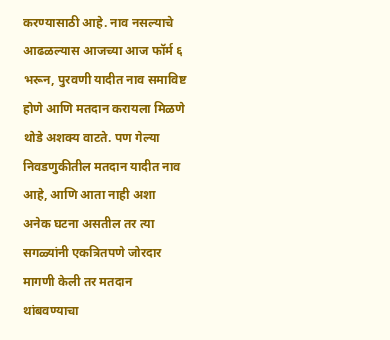करण्यासाठी आहे. नाव नसल्याचे आढळल्यास आजच्या आज फॉर्म ६ भरून, पुरवणी यादीत नाव समाविष्ट होणे आणि मतदान करायला मिळणे थोडे अशक्य वाटते. पण गेल्या निवडणुकीतील मतदान यादीत नाव आहे, आणि आता नाही अशा अनेक घटना असतील तर त्या सगळ्यांनी एकत्रितपणे जोरदार मागणी केली तर मतदान थांबवण्याचा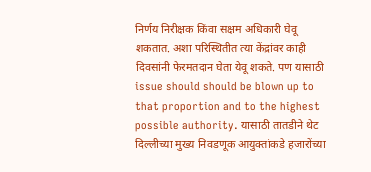निर्णय निरीक्षक किंवा सक्षम अधिकारी घेवू शकतात. अशा परिस्थितीत त्या केंद्रांवर काही दिवसांनी फेरमतदान घेता येवू शकते. पण यासाठी issue should should be blown up to that proportion and to the highest possible authority. यासाठी तातडीने थेट दिल्लीच्या मुख्य निवडणूक आयुक्तांकडे हजारोंच्या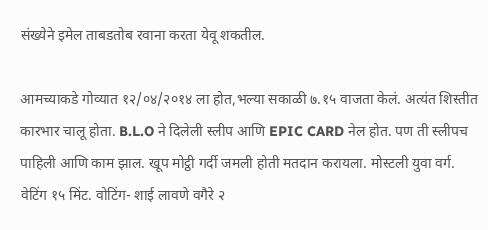संख्येने इमेल ताबडतोब रवाना करता येवू शकतील.

आमच्याकडे गोव्यात १२/०४/२०१४ ला होत,भल्या सकाळी ७.१५ वाजता केलं. अत्यंत शिस्तीत कारभार चालू होता. B.L.O ने दिलेली स्लीप आणि EPIC CARD नेल होत. पण ती स्लीपच पाहिली आणि काम झाल. खूप मोट्ठी गर्दी जमली होती मतदान करायला. मोस्टली युवा वर्ग. वेटिंग १५ मिंट. वोटिंग- शाई लावणे वगैरे २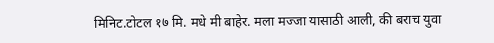मिनिट.टोटल १७ मि. मधे मी बाहेर. मला मज्जा यासाठी आली, की बराच युवा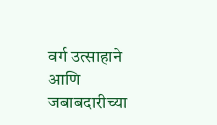वर्ग उत्साहाने आणि जबाबदारीच्या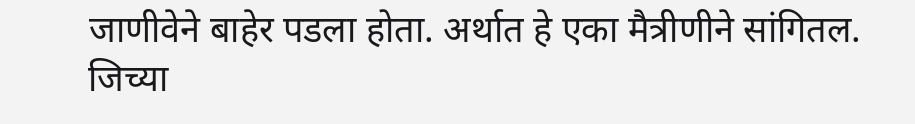जाणीवेने बाहेर पडला होता. अर्थात हे एका मैत्रीणीने सांगितल. जिच्या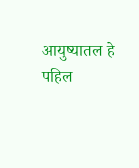आयुष्यातल हे पहिल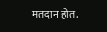मतदान होत.